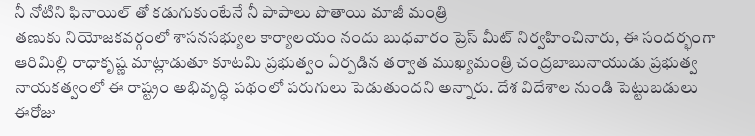నీ నోటిని ఫినాయిల్ తో కడుగుకుంటేనే నీ పాపాలు పొతాయి మాజీ మంత్రి
తణుకు నియోజకవర్గంలో శాసనసభ్యుల కార్యాలయం నందు బుధవారం ప్రెస్ మీట్ నిర్వహించినారు, ఈ సందర్భంగా ఆరిమిల్లి రాధాకృష్ణ మాట్లాడుతూ కూటమి ప్రభుత్వం ఏర్పడిన తర్వాత ముఖ్యమంత్రి చంద్రబాబునాయుడు ప్రభుత్వ నాయకత్వంలో ఈ రాష్ట్రం అభివృద్ధి పథంలో పరుగులు పెడుతుందని అన్నారు. దేశ విదేశాల నుండి పెట్టుబడులు ఈరోజు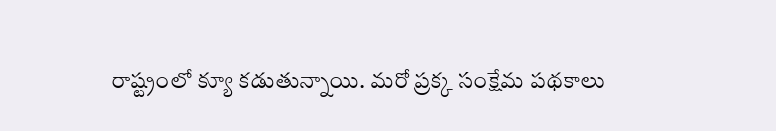రాష్ట్రంలో క్యూ కడుతున్నాయి. మరో ప్రక్క సంక్షేమ పథకాలు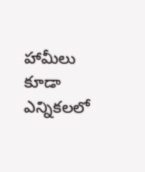హామీలు కూడా ఎన్నికలలో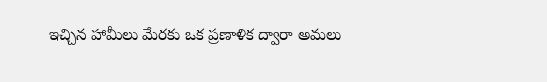ఇచ్చిన హామీలు మేరకు ఒక ప్రణాళిక ద్వారా అమలు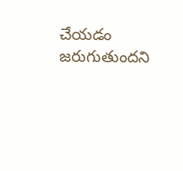చేయడం జరుగుతుందని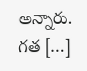అన్నారు. గత […]